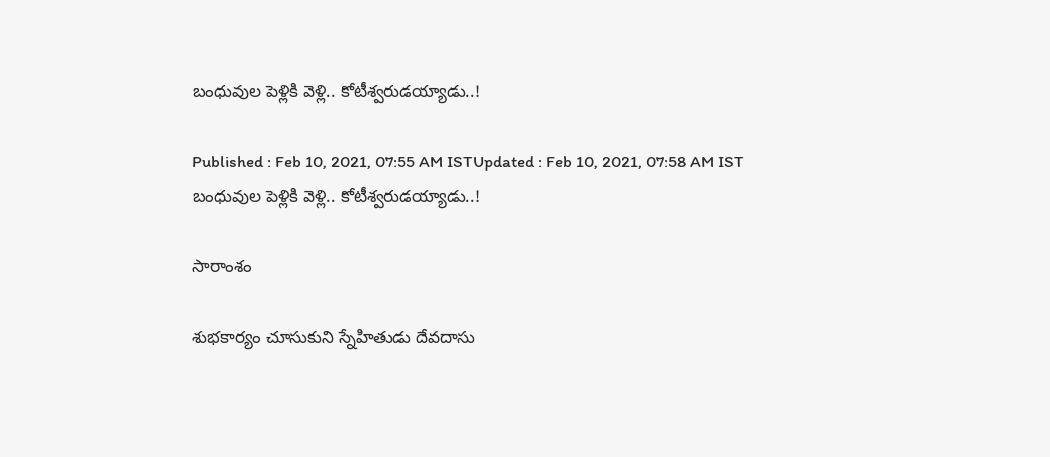బంధువుల పెళ్లికి వెళ్లి.. కోటీశ్వరుడయ్యాడు..!

Published : Feb 10, 2021, 07:55 AM ISTUpdated : Feb 10, 2021, 07:58 AM IST
బంధువుల పెళ్లికి వెళ్లి.. కోటీశ్వరుడయ్యాడు..!

సారాంశం

శుభకార్యం చూసుకుని స్నేహితుడు దేవదాసు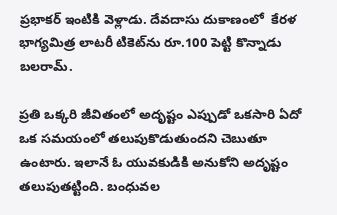ప్రభాకర్‌ ఇంటికి వెళ్లాడు. దేవదాసు దుకాణంలో  కేరళ భాగ్యమిత్ర లాటరీ టికెట్‌ను రూ.100 పెట్టి కొన్నాడు బలరామ్‌.

ప్రతి ఒక్కరి జీవితంలో అదృష్టం ఎప్పుడో ఒకసారి ఏదో ఒక సమయంలో తలుపుకొడుతుందని చెబుతూ ఉంటారు. ఇలానే ఓ యువకుడికి అనుకోని అదృష్టం తలుపుతట్టింది. బంధువల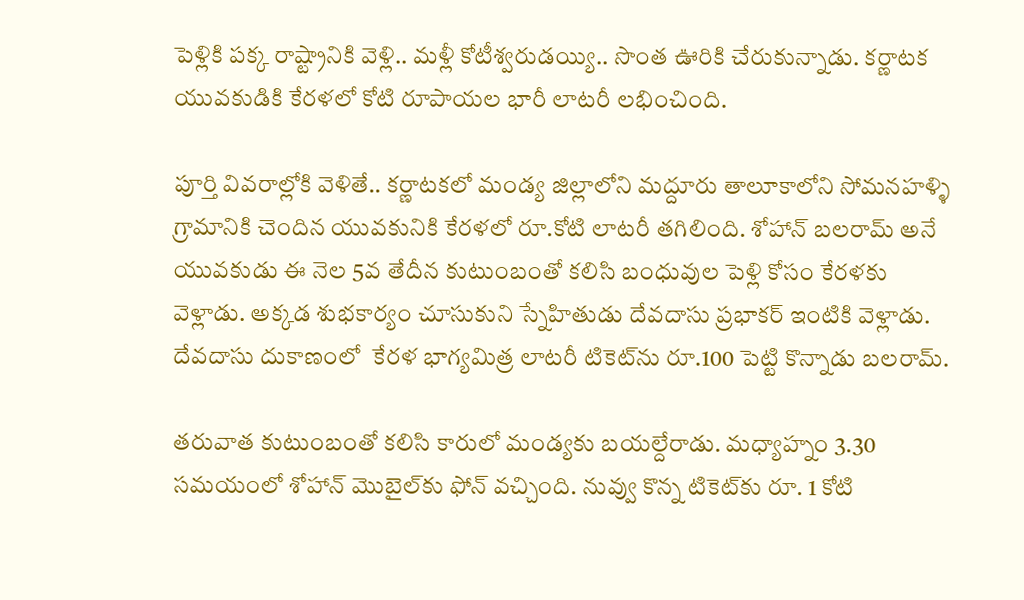పెళ్లికి పక్క రాష్ట్రానికి వెళ్లి.. మళ్లీ కోటీశ్వరుడయ్యి.. సొంత ఊరికి చేరుకున్నాడు. కర్ణాటక యువకుడికి కేరళలో కోటి రూపాయల భారీ లాటరీ లభించింది.

పూర్తి వివరాల్లోకి వెళితే.. కర్ణాటకలో మండ్య జిల్లాలోని మద్దూరు తాలూకాలోని సోమనహళ్ళి గ్రామానికి చెందిన యువకునికి కేరళలో రూ.కోటి లాటరీ తగిలింది. శోహాన్‌ బలరామ్‌ అనే యువకుడు ఈ నెల 5వ తేదీన కుటుంబంతో కలిసి బంధువుల పెళ్లి కోసం కేరళకు వెళ్లాడు. అక్కడ శుభకార్యం చూసుకుని స్నేహితుడు దేవదాసు ప్రభాకర్‌ ఇంటికి వెళ్లాడు. దేవదాసు దుకాణంలో  కేరళ భాగ్యమిత్ర లాటరీ టికెట్‌ను రూ.100 పెట్టి కొన్నాడు బలరామ్‌.

తరువాత కుటుంబంతో కలిసి కారులో మండ్యకు బయల్దేరాడు. మధ్యాహ్నం 3.30 సమయంలో శోహాన్‌ మొబైల్‌కు ఫోన్‌ వచ్చింది. నువ్వు కొన్న టికెట్‌కు రూ. 1 కోటి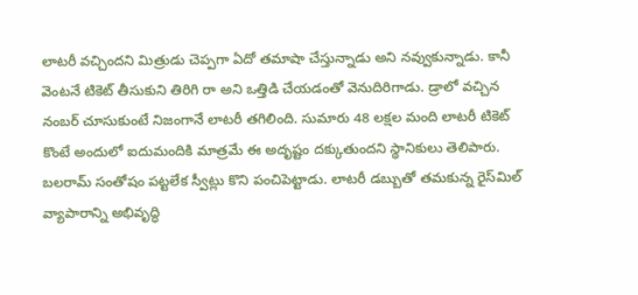లాటరీ వచ్చిందని మిత్రుడు చెప్పగా ఏదో తమాషా చేస్తున్నాడు అని నవ్వుకున్నాడు. కానీ వెంటనే టికెట్‌ తీసుకుని తిరిగి రా అని ఒత్తిడి చేయడంతో వెనుదిరిగాడు. డ్రాలో వచ్చిన నంబర్‌ చూసుకుంటే నిజంగానే లాటరీ తగిలింది. సుమారు 48 లక్షల మంది లాటరీ టికెట్‌ కొంటే అందులో ఐదుమందికి మాత్రమే ఈ అదృష్టం దక్కుతుందని స్థానికులు తెలిపారు. బలరామ్‌ సంతోషం పట్టలేక స్వీట్లు కొని పంచిపెట్టాడు. లాటరీ డబ్బుతో తమకున్న రైస్‌మిల్‌ వ్యాపారాన్ని అభివృద్ధి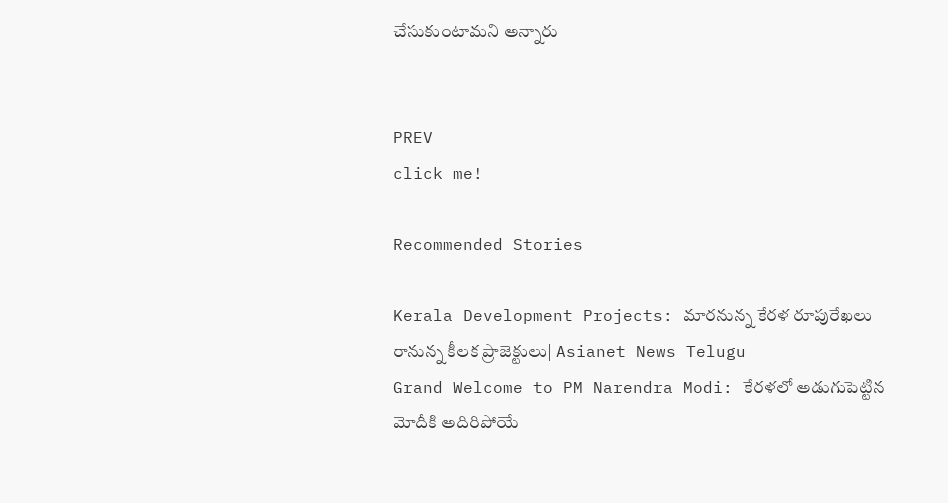చేసుకుంటామని అన్నారు


PREV
click me!

Recommended Stories

Kerala Development Projects: మారనున్న కేరళ రూపురేఖలు రానున్న కీలక ప్రాజెక్టులు| Asianet News Telugu
Grand Welcome to PM Narendra Modi: కేరళలో అడుగుపెట్టిన మోదీకి అదిరిపోయే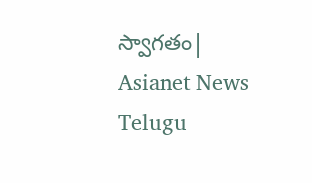స్వాగతం| Asianet News Telugu